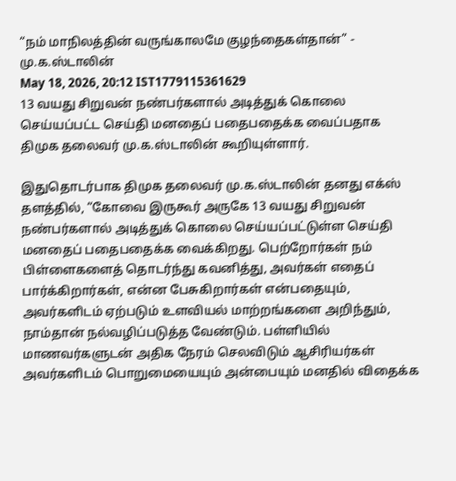“நம் மாநிலத்தின் வருங்காலமே குழந்தைகள்தான்” - மு.க.ஸ்டாலின்
May 18, 2026, 20:12 IST1779115361629
13 வயது சிறுவன் நண்பர்களால் அடித்துக் கொலை செய்யப்பட்ட செய்தி மனதைப் பதைபதைக்க வைப்பதாக திமுக தலைவர் மு.க.ஸ்டாலின் கூறியுள்ளார்.

இதுதொடர்பாக திமுக தலைவர் மு.க.ஸ்டாலின் தனது எக்ஸ் தளத்தில், “கோவை இருகூர் அருகே 13 வயது சிறுவன் நண்பர்களால் அடித்துக் கொலை செய்யப்பட்டுள்ள செய்தி மனதைப் பதைபதைக்க வைக்கிறது. பெற்றோர்கள் நம் பிள்ளைகளைத் தொடர்ந்து கவனித்து, அவர்கள் எதைப் பார்க்கிறார்கள், என்ன பேசுகிறார்கள் என்பதையும், அவர்களிடம் ஏற்படும் உளவியல் மாற்றங்களை அறிந்தும், நாம்தான் நல்வழிப்படுத்த வேண்டும். பள்ளியில் மாணவர்களுடன் அதிக நேரம் செலவிடும் ஆசிரியர்கள் அவர்களிடம் பொறுமையையும் அன்பையும் மனதில் விதைக்க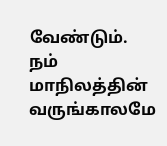வேண்டும். நம் மாநிலத்தின் வருங்காலமே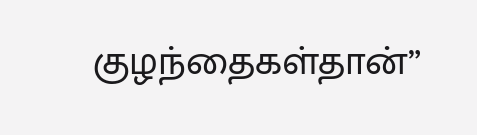குழந்தைகள்தான்”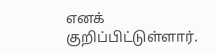எனக் குறிப்பிட்டுள்ளார்.